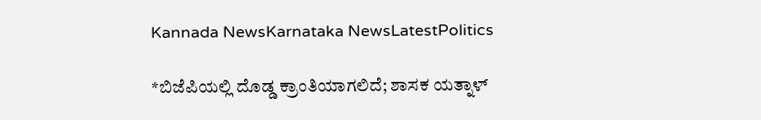Kannada NewsKarnataka NewsLatestPolitics

*ಬಿಜೆಪಿಯಲ್ಲಿ ದೊಡ್ಡ ಕ್ರಾಂತಿಯಾಗಲಿದೆ; ಶಾಸಕ ಯತ್ನಾಳ್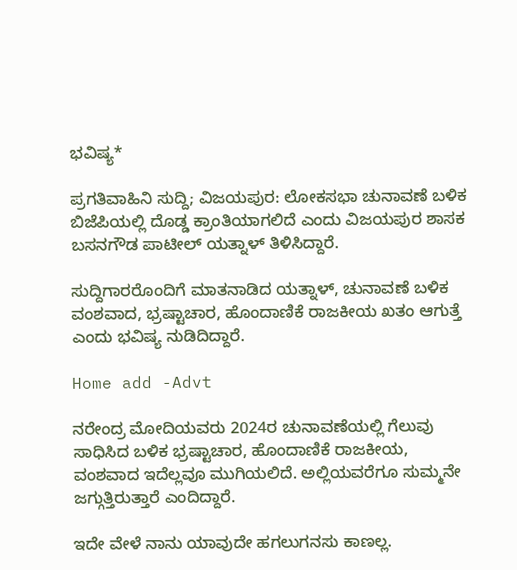ಭವಿಷ್ಯ*

ಪ್ರಗತಿವಾಹಿನಿ ಸುದ್ದಿ; ವಿಜಯಪುರ: ಲೋಕಸಭಾ ಚುನಾವಣೆ ಬಳಿಕ ಬಿಜೆಪಿಯಲ್ಲಿ ದೊಡ್ಡ ಕ್ರಾಂತಿಯಾಗಲಿದೆ ಎಂದು ವಿಜಯಪುರ ಶಾಸಕ ಬಸನಗೌಡ ಪಾಟೀಲ್ ಯತ್ನಾಳ್ ತಿಳಿಸಿದ್ದಾರೆ.

ಸುದ್ದಿಗಾರರೊಂದಿಗೆ ಮಾತನಾಡಿದ ಯತ್ನಾಳ್, ಚುನಾವಣೆ ಬಳಿಕ ವಂಶವಾದ, ಭ್ರಷ್ಟಾಚಾರ, ಹೊಂದಾಣಿಕೆ ರಾಜಕೀಯ ಖತಂ ಆಗುತ್ತೆ ಎಂದು ಭವಿಷ್ಯ ನುಡಿದಿದ್ದಾರೆ.

Home add -Advt

ನರೇಂದ್ರ ಮೋದಿಯವರು 2024ರ ಚುನಾವಣೆಯಲ್ಲಿ ಗೆಲುವು ಸಾಧಿಸಿದ ಬಳಿಕ ಭ್ರಷ್ಟಾಚಾರ, ಹೊಂದಾಣಿಕೆ ರಾಜಕೀಯ, ವಂಶವಾದ ಇದೆಲ್ಲವೂ ಮುಗಿಯಲಿದೆ. ಅಲ್ಲಿಯವರೆಗೂ ಸುಮ್ಮನೇ ಜಗ್ಗುತ್ತಿರುತ್ತಾರೆ ಎಂದಿದ್ದಾರೆ.

ಇದೇ ವೇಳೆ ನಾನು ಯಾವುದೇ ಹಗಲುಗನಸು ಕಾಣಲ್ಲ.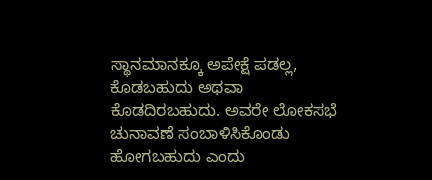ಸ್ಥಾನಮಾನಕ್ಕೂ ಅಪೇಕ್ಷೆ ಪಡಲ್ಲ, ಕೊಡಬಹುದು ಅಥವಾ ಕೊಡದಿರಬಹುದು. ಅವರೇ ಲೋಕಸಭೆ ಚುನಾವಣೆ ಸಂಬಾಳಿಸಿಕೊಂಡು ಹೋಗಬಹುದು ಎಂದು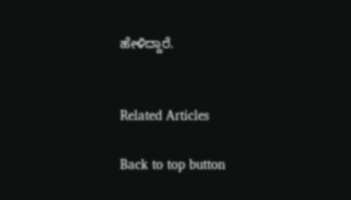ಹೇಳಿದ್ದಾರೆ.


Related Articles

Back to top button